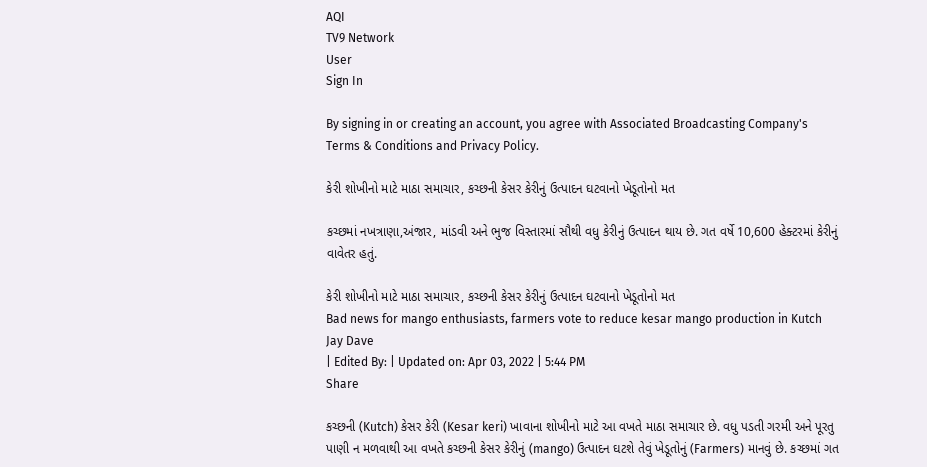AQI
TV9 Network
User
Sign In

By signing in or creating an account, you agree with Associated Broadcasting Company's Terms & Conditions and Privacy Policy.

કેરી શોખીનો માટે માઠા સમાચાર, કચ્છની કેસર કેરીનું ઉત્પાદન ઘટવાનો ખેડૂતોનો મત

કચ્છમાં નખત્રાણા,અંજાર, માંડવી અને ભુજ વિસ્તારમાં સૌથી વધુ કેરીનું ઉત્પાદન થાય છે. ગત વર્ષે 10,600 હેક્ટરમાં કેરીનું વાવેતર હતું.

કેરી શોખીનો માટે માઠા સમાચાર, કચ્છની કેસર કેરીનું ઉત્પાદન ઘટવાનો ખેડૂતોનો મત
Bad news for mango enthusiasts, farmers vote to reduce kesar mango production in Kutch
Jay Dave
| Edited By: | Updated on: Apr 03, 2022 | 5:44 PM
Share

કચ્છની (Kutch) કેસર કેરી (Kesar keri) ખાવાના શોખીનો માટે આ વખતે માઠા સમાચાર છે. વધુ પડતી ગરમી અને પૂરતુ પાણી ન મળવાથી આ વખતે કચ્છની કેસર કેરીનું (mango) ઉત્પાદન ઘટશે તેવું ખેડૂતોનું (Farmers) માનવું છે. કચ્છમાં ગત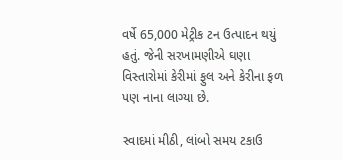વર્ષે 65,000 મેટ્રીક ટન ઉત્પાદન થયું હતું. જેની સરખામણીએ ઘણા વિસ્તારોમાં કેરીમાં ફુલ અને કેરીના ફળ પણ નાના લાગ્યા છે.

સ્વાદમાં મીઠી, લાંબો સમય ટકાઉ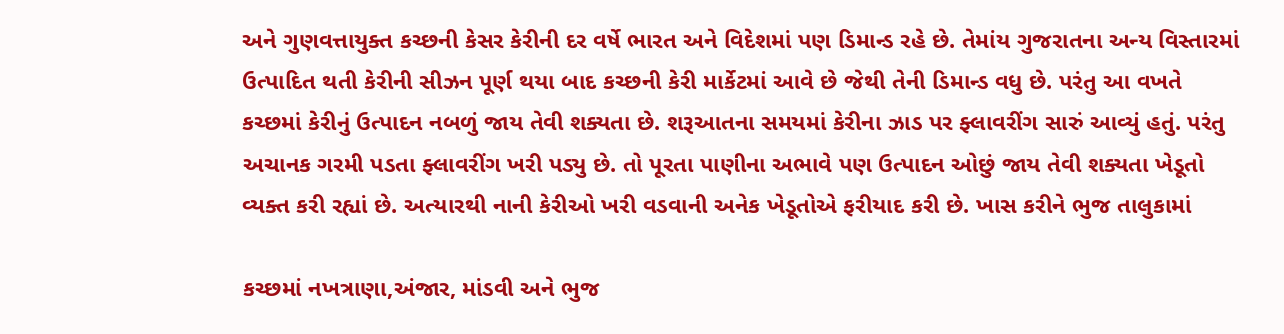અને ગુણવત્તાયુક્ત કચ્છની કેસર કેરીની દર વર્ષે ભારત અને વિદેશમાં પણ ડિમાન્ડ રહે છે. તેમાંય ગુજરાતના અન્ય વિસ્તારમાં ઉત્પાદિત થતી કેરીની સીઝન પૂર્ણ થયા બાદ કચ્છની કેરી માર્કેટમાં આવે છે જેથી તેની ડિમાન્ડ વધુ છે. પરંતુ આ વખતે કચ્છમાં કેરીનું ઉત્પાદન નબળું જાય તેવી શક્યતા છે. શરૂઆતના સમયમાં કેરીના ઝાડ પર ફ્લાવરીંગ સારું આવ્યું હતું. પરંતુ અચાનક ગરમી પડતા ફ્લાવરીંગ ખરી પડ્યુ છે. તો પૂરતા પાણીના અભાવે પણ ઉત્પાદન ઓછું જાય તેવી શક્યતા ખેડૂતો વ્યક્ત કરી રહ્યાં છે. અત્યારથી નાની કેરીઓ ખરી વડવાની અનેક ખેડૂતોએ ફરીયાદ કરી છે. ખાસ કરીને ભુજ તાલુકામાં

કચ્છમાં નખત્રાણા,અંજાર, માંડવી અને ભુજ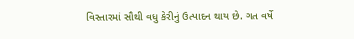વિસ્તારમાં સૌથી વધુ કેરીનું ઉત્પાદન થાય છે. ગત વર્ષે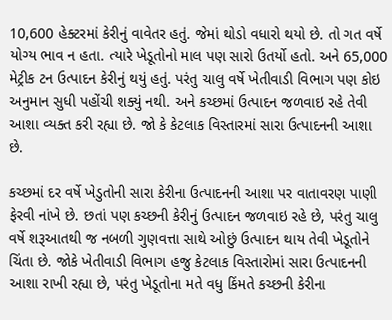10,600 હેક્ટરમાં કેરીનું વાવેતર હતું. જેમાં થોડો વધારો થયો છે. તો ગત વર્ષે યોગ્ય ભાવ ન હતા. ત્યારે ખેડૂતોનો માલ પણ સારો ઉતર્યો હતો. અને 65,000 મેટ્રીક ટન ઉત્પાદન કેરીનું થયું હતું. પરંતુ ચાલુ વર્ષે ખેતીવાડી વિભાગ પણ કોઇ અનુમાન સુધી પહોંચી શક્યું નથી. અને કચ્છમાં ઉત્પાદન જળવાઇ રહે તેવી આશા વ્યક્ત કરી રહ્યા છે. જો કે કેટલાક વિસ્તારમાં સારા ઉત્પાદનની આશા છે.

કચ્છમાં દર વર્ષે ખેડુતોની સારા કેરીના ઉત્પાદનની આશા પર વાતાવરણ પાણી ફેરવી નાંખે છે. છતાં પણ કચ્છની કેરીનું ઉત્પાદન જળવાઇ રહે છે, પરંતુ ચાલુ વર્ષે શરૂઆતથી જ નબળી ગુણવત્તા સાથે ઓછું ઉત્પાદન થાય તેવી ખેડૂતોને ચિંતા છે. જોકે ખેતીવાડી વિભાગ હજુ કેટલાક વિસ્તારોમાં સારા ઉત્પાદનની આશા રાખી રહ્યા છે, પરંતુ ખેડૂતોના મતે વધુ કિંમતે કચ્છની કેરીના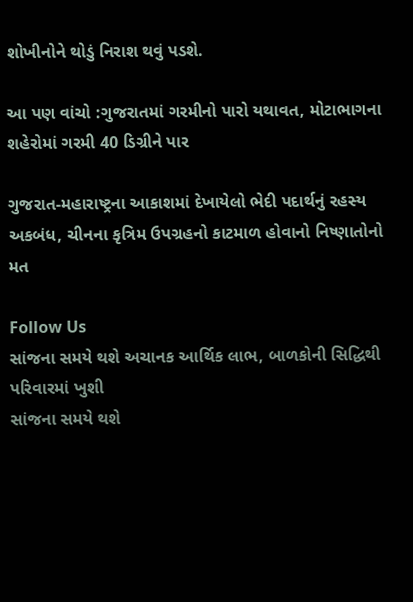શોખીનોને થોડું નિરાશ થવું પડશે.

આ પણ વાંચો :ગુજરાતમાં ગરમીનો પારો યથાવત, મોટાભાગના શહેરોમાં ગરમી 40 ડિગ્રીને પાર

ગુજરાત-મહારાષ્ટ્રના આકાશમાં દેખાયેલો ભેદી પદાર્થનું રહસ્ય અકબંધ, ચીનના કૃત્રિમ ઉપગ્રહનો કાટમાળ હોવાનો નિષ્ણાતોનો મત

Follow Us
સાંજના સમયે થશે અચાનક આર્થિક લાભ, બાળકોની સિદ્ધિથી પરિવારમાં ખુશી
સાંજના સમયે થશે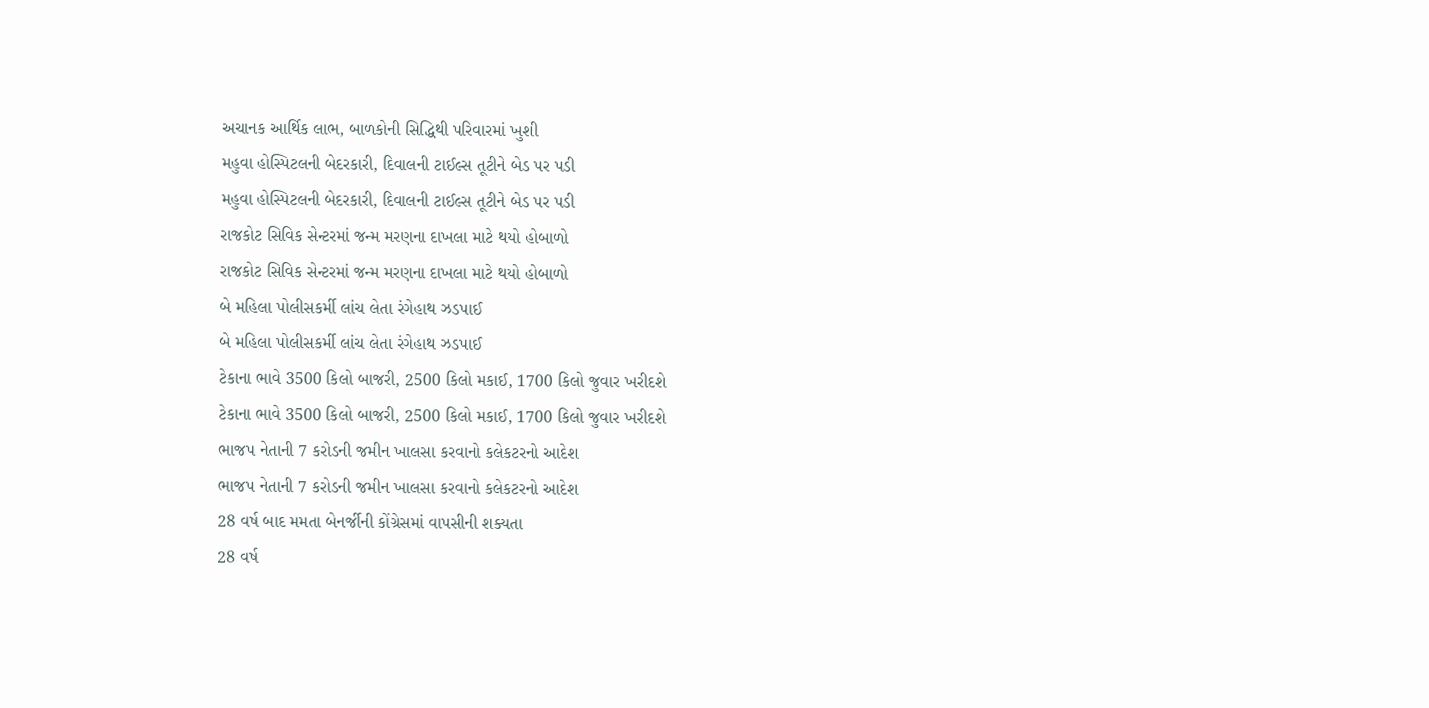અચાનક આર્થિક લાભ, બાળકોની સિદ્ધિથી પરિવારમાં ખુશી
મહુવા હોસ્પિટલની બેદરકારી, દિવાલની ટાઈલ્સ તૂટીને બેડ પર પડી
મહુવા હોસ્પિટલની બેદરકારી, દિવાલની ટાઈલ્સ તૂટીને બેડ પર પડી
રાજકોટ સિવિક સેન્ટરમાં જન્મ મરણના દાખલા માટે થયો હોબાળો
રાજકોટ સિવિક સેન્ટરમાં જન્મ મરણના દાખલા માટે થયો હોબાળો
બે મહિલા પોલીસકર્મી લાંચ લેતા રંગેહાથ ઝડપાઈ
બે મહિલા પોલીસકર્મી લાંચ લેતા રંગેહાથ ઝડપાઈ
ટેકાના ભાવે 3500 કિલો બાજરી, 2500 કિલો મકાઈ, 1700 કિલો જુવાર ખરીદશે
ટેકાના ભાવે 3500 કિલો બાજરી, 2500 કિલો મકાઈ, 1700 કિલો જુવાર ખરીદશે
ભાજપ નેતાની 7 કરોડની જમીન ખાલસા કરવાનો કલેકટરનો આદેશ
ભાજપ નેતાની 7 કરોડની જમીન ખાલસા કરવાનો કલેકટરનો આદેશ
28 વર્ષ બાદ મમતા બેનર્જીની કોંગ્રેસમાં વાપસીની શક્યતા
28 વર્ષ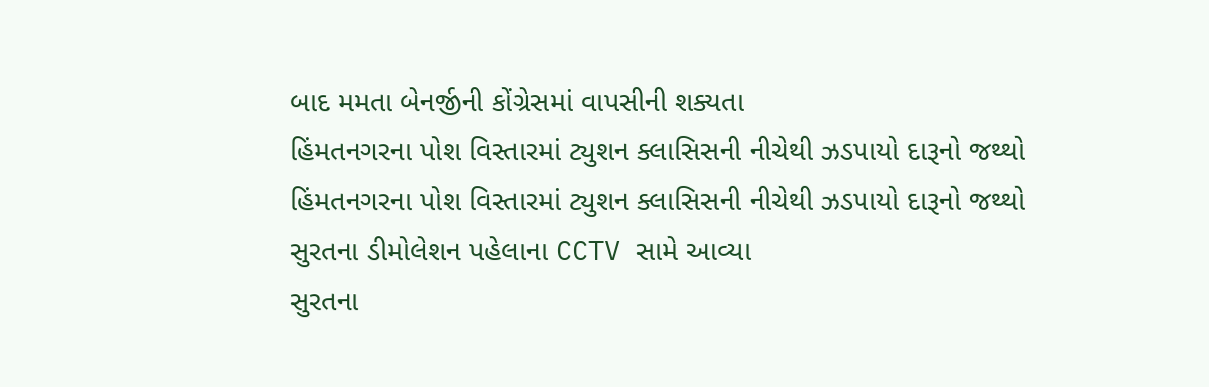બાદ મમતા બેનર્જીની કોંગ્રેસમાં વાપસીની શક્યતા
હિંમતનગરના પોશ વિસ્તારમાં ટ્યુશન ક્લાસિસની નીચેથી ઝડપાયો દારૂનો જથ્થો
હિંમતનગરના પોશ વિસ્તારમાં ટ્યુશન ક્લાસિસની નીચેથી ઝડપાયો દારૂનો જથ્થો
સુરતના ડીમોલેશન પહેલાના CCTV સામે આવ્યા
સુરતના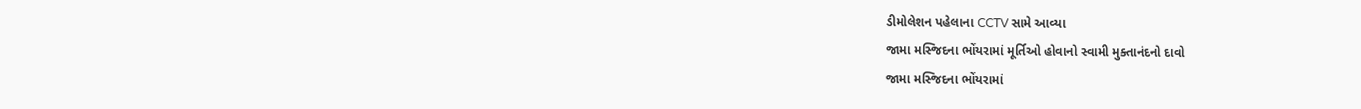ડીમોલેશન પહેલાના CCTV સામે આવ્યા
જામા મસ્જિદના ભોંયરામાં મૂર્તિઓ હોવાનો સ્વામી મુક્તાનંદનો દાવો
જામા મસ્જિદના ભોંયરામાં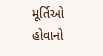મૂર્તિઓ હોવાનો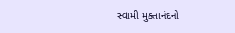સ્વામી મુક્તાનંદનો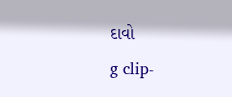દાવો
g clip-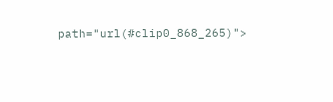path="url(#clip0_868_265)">